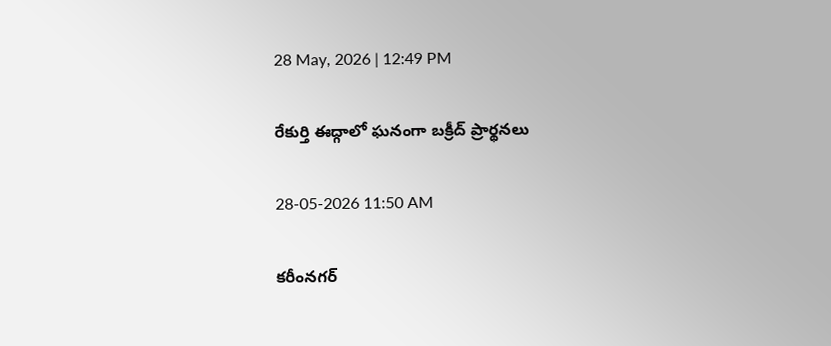28 May, 2026 | 12:49 PM

రేకుర్తి ఈద్గాలో ఘనంగా బక్రీద్ ప్రార్థనలు

28-05-2026 11:50 AM

కరీంనగర్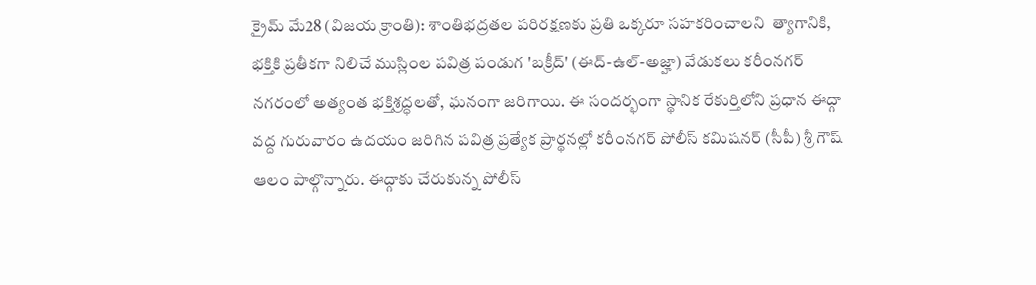క్రైమ్ మే28 (విజయ క్రాంతి): శాంతిభద్రతల పరిరక్షణకు ప్రతి ఒక్కరూ సహకరించాలని  త్యాగానికి, భక్తికి ప్రతీకగా నిలిచే ముస్లింల పవిత్ర పండుగ 'బక్రీద్' (ఈద్-ఉల్-అజ్హా) వేడుకలు కరీంనగర్ నగరంలో అత్యంత భక్తిశ్రద్ధలతో, ఘనంగా జరిగాయి. ఈ సందర్భంగా స్థానిక రేకుర్తిలోని ప్రధాన ఈద్గా వద్ద గురువారం ఉదయం జరిగిన పవిత్ర ప్రత్యేక ప్రార్థనల్లో కరీంనగర్ పోలీస్ కమిషనర్ (సీపీ) శ్రీ గౌష్ ఆలం పాల్గొన్నారు. ఈద్గాకు చేరుకున్న పోలీస్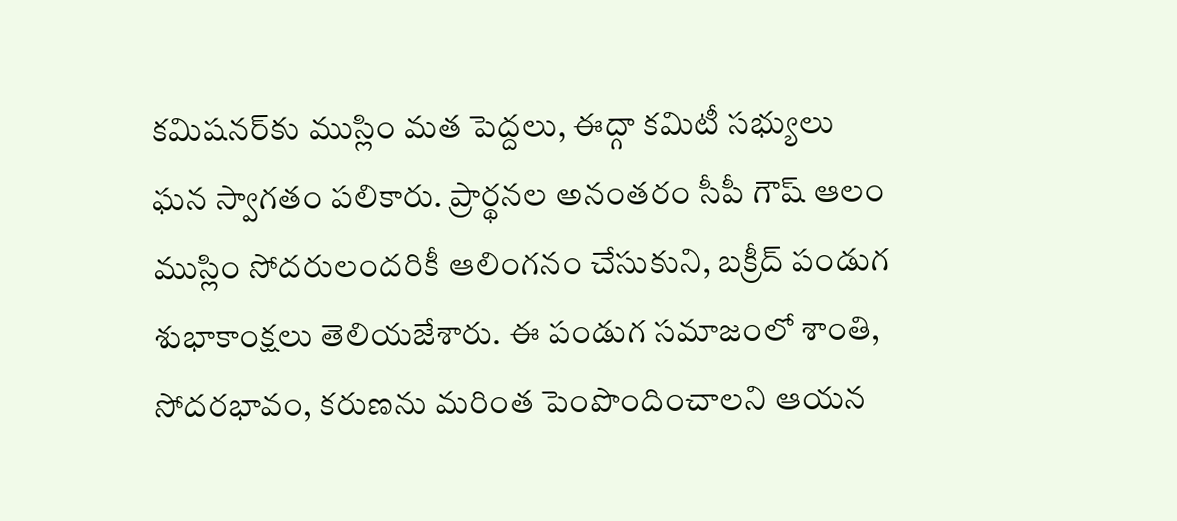కమిషనర్‌కు ముస్లిం మత పెద్దలు, ఈద్గా కమిటీ సభ్యులు ఘన స్వాగతం పలికారు. ప్రార్థనల అనంతరం సీపీ గౌష్ ఆలం ముస్లిం సోదరులందరికీ ఆలింగనం చేసుకుని, బక్రీద్ పండుగ శుభాకాంక్షలు తెలియజేశారు. ఈ పండుగ సమాజంలో శాంతి, సోదరభావం, కరుణను మరింత పెంపొందించాలని ఆయన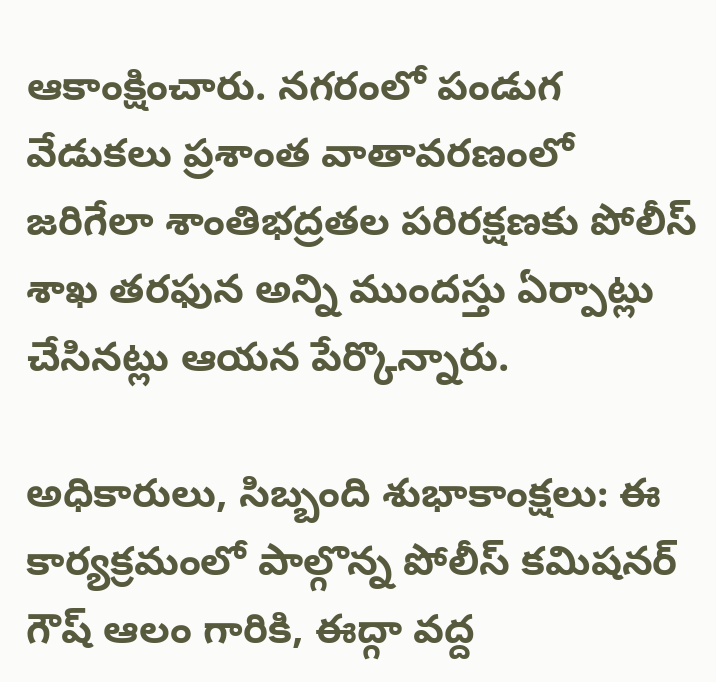ఆకాంక్షించారు. నగరంలో పండుగ వేడుకలు ప్రశాంత వాతావరణంలో జరిగేలా శాంతిభద్రతల పరిరక్షణకు పోలీస్ శాఖ తరఫున అన్ని ముందస్తు ఏర్పాట్లు చేసినట్లు ఆయన పేర్కొన్నారు.

అధికారులు, సిబ్బంది శుభాకాంక్షలు: ఈ కార్యక్రమంలో పాల్గొన్న పోలీస్ కమిషనర్ గౌష్ ఆలం గారికి, ఈద్గా వద్ద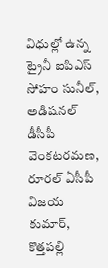విధుల్లో ఉన్న  ట్రైనీ ఐపిఎస్ సోహం సునీల్, అడిషనల్ డీసీపీ వెంకటరమణ, రూరల్ ఏసీపీ విజయ కుమార్, కొత్తపల్లి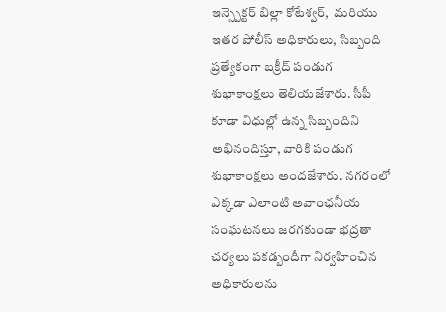ఇన్స్పెక్టర్ బిల్లా కోటేశ్వర్,  మరియు ఇతర పోలీస్ అధికారులు, సిబ్బంది ప్రత్యేకంగా బక్రీద్ పండుగ శుభాకాంక్షలు తెలియజేశారు. సీపీ కూడా విధుల్లో ఉన్న సిబ్బందిని అభినందిస్తూ, వారికి పండుగ శుభాకాంక్షలు అందజేశారు. నగరంలో ఎక్కడా ఎలాంటి అవాంఛనీయ సంఘటనలు జరగకుండా భద్రతా చర్యలు పకడ్బందీగా నిర్వహించిన అధికారులను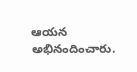ఆయన అభినందించారు.